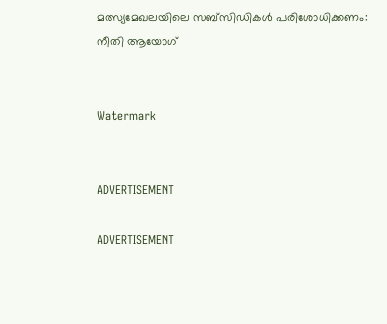മത്സ്യമേഖലയിലെ സബ്‌സിഡികള്‍ പരിശോധിക്കണം: നീതി ആയോഗ്


Watermark


ADVERTISEMENT

ADVERTISEMENT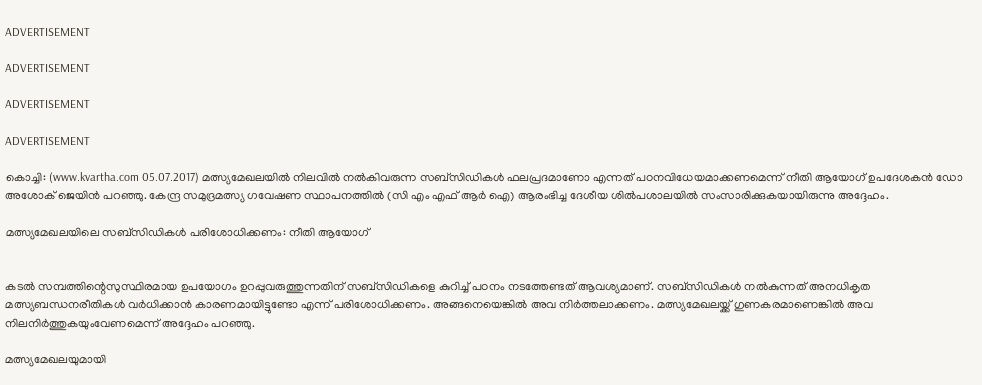ADVERTISEMENT

ADVERTISEMENT

ADVERTISEMENT

ADVERTISEMENT

കൊച്ചി: (www.kvartha.com 05.07.2017) മത്സ്യമേഖലയില്‍ നിലവില്‍ നല്‍കിവരുന്ന സബ്‌സിഡികള്‍ ഫലപ്രദമാണോ എന്നത് പഠനവിധേയമാക്കണമെന്ന് നീതി ആയോഗ് ഉപദേശകന്‍ ഡോ അശോക് ജെയിന്‍ പറഞ്ഞു. കേന്ദ്ര സമുദ്രമത്സ്യ ഗവേഷണ സ്ഥാപനത്തില്‍ (സി എം എഫ് ആര്‍ ഐ) ആരംഭിച്ച ദേശീയ ശില്‍പശാലയില്‍ സംസാരിക്കുകയായിരുന്നു അദ്ദേഹം.

മത്സ്യമേഖലയിലെ സബ്‌സിഡികള്‍ പരിശോധിക്കണം: നീതി ആയോഗ്


കടല്‍ സമ്പത്തിന്റെസുസ്ഥിരമായ ഉപയോഗം ഉറപ്പുവരുത്തുന്നതിന് സബ്‌സിഡികളെ കുറിച്ച് പഠനം നടത്തേണ്ടത് ആവശ്യമാണ്. സബ്‌സിഡികള്‍ നല്‍കുന്നത് അനധികൃത മത്സ്യബന്ധനരീതികള്‍ വര്‍ധിക്കാന്‍ കാരണമായിട്ടുണ്ടോ എന്ന് പരിശോധിക്കണം. അങ്ങനെയെങ്കില്‍ അവ നിര്‍ത്തലാക്കണം. മത്സ്യമേഖലയ്ക്ക് ഗുണകരമാണെങ്കില്‍ അവ നിലനിര്‍ത്തുകയുംവേണമെന്ന് അദ്ദേഹം പറഞ്ഞു.

മത്സ്യമേഖലയുമായി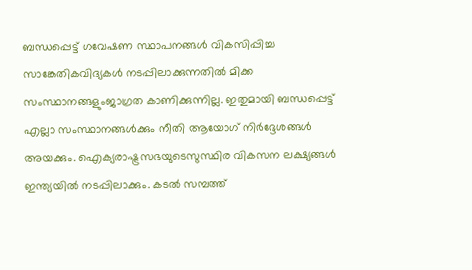ബന്ധപ്പെട്ട് ഗവേഷണ സ്ഥാപനങ്ങള്‍ വികസിപ്പിച്ച സാങ്കേതികവിദ്യകള്‍ നടപ്പിലാക്കുന്നതില്‍ മിക്ക സംസ്ഥാനങ്ങളുംജാഗ്രത കാണിക്കുന്നില്ല. ഇതുമായി ബന്ധപ്പെട്ട് എല്ലാ സംസ്ഥാനങ്ങള്‍ക്കും നീതി ആയോഗ് നിര്‍ദ്ദേശങ്ങള്‍ അയക്കും. ഐക്യരാഷ്ട്രസഭയുടെസുസ്ഥിര വികസന ലക്ഷ്യങ്ങള്‍ ഇന്ത്യയില്‍ നടപ്പിലാക്കും. കടല്‍ സമ്പത്ത്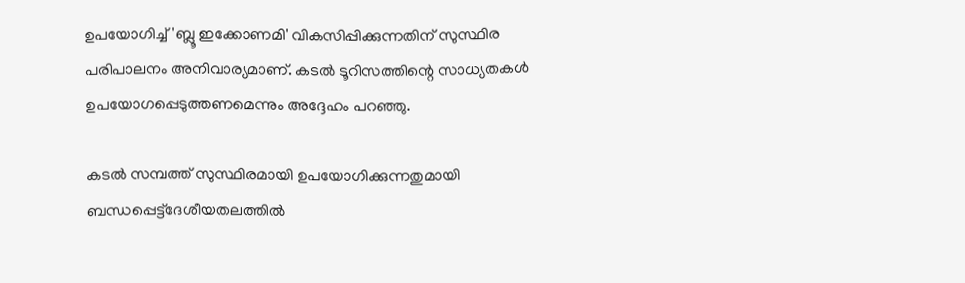ഉപയോഗിച്ച് 'ബ്ലൂ ഇക്കോണമി' വികസിപ്പിക്കുന്നതിന് സുസ്ഥിര പരിപാലനം അനിവാര്യമാണ്. കടല്‍ ടൂറിസത്തിന്റെ സാധ്യതകള്‍ ഉപയോഗപ്പെടുത്തണമെന്നും അദ്ദേഹം പറഞ്ഞു.

കടല്‍ സമ്പത്ത് സുസ്ഥിരമായി ഉപയോഗിക്കുന്നതുമായി ബന്ധപ്പെട്ട്‌ദേശീയതലത്തില്‍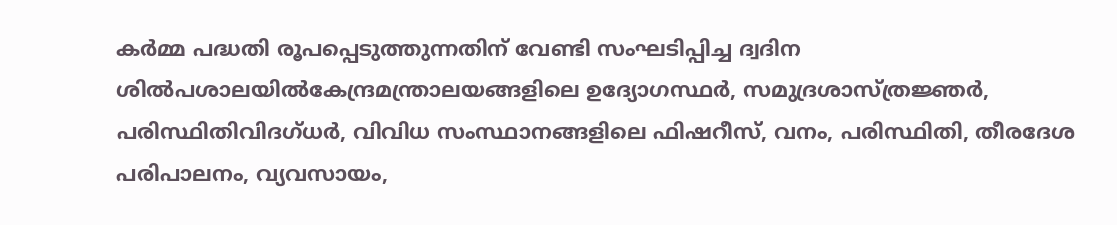കര്‍മ്മ പദ്ധതി രൂപപ്പെടുത്തുന്നതിന് വേണ്ടി സംഘടിപ്പിച്ച ദ്വദിന ശില്‍പശാലയില്‍കേന്ദ്രമന്ത്രാലയങ്ങളിലെ ഉദ്യോഗസ്ഥര്‍, സമുദ്രശാസ്ത്രജ്ഞര്‍, പരിസ്ഥിതിവിദഗ്ധര്‍, വിവിധ സംസ്ഥാനങ്ങളിലെ ഫിഷറീസ്, വനം, പരിസ്ഥിതി, തീരദേശ പരിപാലനം, വ്യവസായം,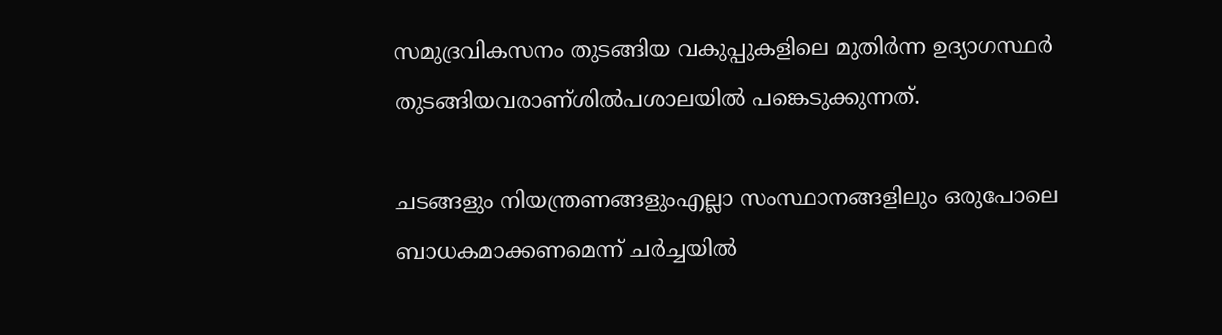സമുദ്രവികസനം തുടങ്ങിയ വകുപ്പുകളിലെ മുതിര്‍ന്ന ഉദ്യാഗസ്ഥര്‍ തുടങ്ങിയവരാണ്ശില്‍പശാലയില്‍ പങ്കെടുക്കുന്നത്.

ചടങ്ങളും നിയന്ത്രണങ്ങളുംഎല്ലാ സംസ്ഥാനങ്ങളിലും ഒരുപോലെ ബാധകമാക്കണമെന്ന് ചര്‍ച്ചയില്‍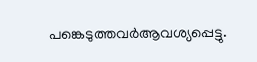പങ്കെടുത്തവര്‍ആവശ്യപ്പെട്ടു.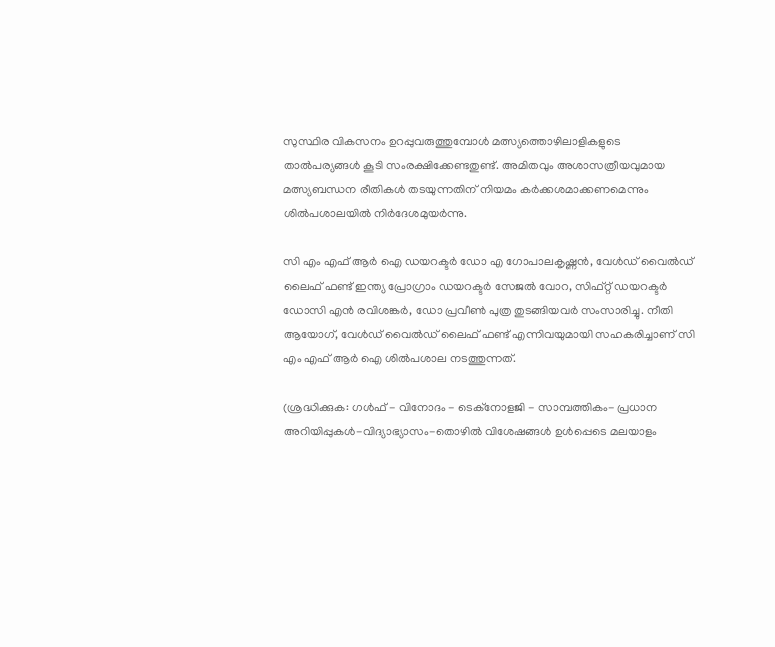സുസ്ഥിര വികസനം ഉറപ്പുവരുത്തുമ്പോള്‍ മത്സ്യത്തൊഴിലാളികളുടെ താല്‍പര്യങ്ങള്‍ കൂടി സംരക്ഷിക്കേണ്ടതുണ്ട്. അമിതവും അശാസത്രീയവുമായ മത്സ്യബന്ധന രീതികള്‍ തടയുന്നതിന് നിയമം കര്‍ക്കശമാക്കണമെന്നും ശില്‍പശാലയില്‍ നിര്‍ദേശമുയര്‍ന്നു.

സി എം എഫ് ആര്‍ ഐ ഡയറക്ടര്‍ ഡോ എ ഗോപാലകൃഷ്ണന്‍, വേള്‍ഡ് വൈല്‍ഡ് ലൈഫ് ഫണ്ട് ഇന്ത്യ പ്രോഗ്രാം ഡയറക്ടര്‍ സേജല്‍ വോറ, സിഫ്റ്റ് ഡയറക്ടര്‍ ഡോസി എന്‍ രവിശങ്കര്‍, ഡോ പ്രവീണ്‍ പുത്ര തുടങ്ങിയവര്‍ സംസാരിച്ചു. നീതി ആയോഗ്, വേള്‍ഡ് വൈല്‍ഡ് ലൈഫ് ഫണ്ട് എന്നിവയുമായി സഹകരിച്ചാണ് സി എം എഫ് ആര്‍ ഐ ശില്‍പശാല നടത്തുന്നത്.

(ശ്രദ്ധിക്കുക: ഗൾഫ് - വിനോദം - ടെക്നോളജി - സാമ്പത്തികം- പ്രധാന അറിയിപ്പുകൾ-വിദ്യാഭ്യാസം-തൊഴിൽ വിശേഷങ്ങൾ ഉൾപ്പെടെ മലയാളം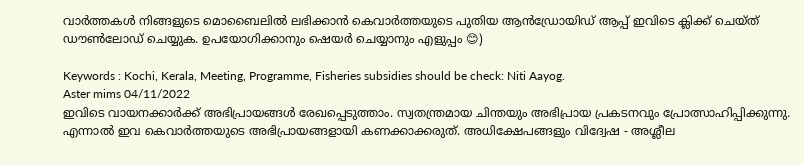വാർത്തകൾ നിങ്ങളുടെ മൊബൈലിൽ ലഭിക്കാൻ കെവാർത്തയുടെ പുതിയ ആൻഡ്രോയിഡ് ആപ്പ് ഇവിടെ ക്ലിക്ക് ചെയ്ത് ഡൗൺലോഡ് ചെയ്യുക. ഉപയോഗിക്കാനും ഷെയർ ചെയ്യാനും എളുപ്പം 😊)

Keywords : Kochi, Kerala, Meeting, Programme, Fisheries subsidies should be check: Niti Aayog.
Aster mims 04/11/2022
ഇവിടെ വായനക്കാർക്ക് അഭിപ്രായങ്ങൾ രേഖപ്പെടുത്താം. സ്വതന്ത്രമായ ചിന്തയും അഭിപ്രായ പ്രകടനവും പ്രോത്സാഹിപ്പിക്കുന്നു. എന്നാൽ ഇവ കെവാർത്തയുടെ അഭിപ്രായങ്ങളായി കണക്കാക്കരുത്. അധിക്ഷേപങ്ങളും വിദ്വേഷ - അശ്ലീല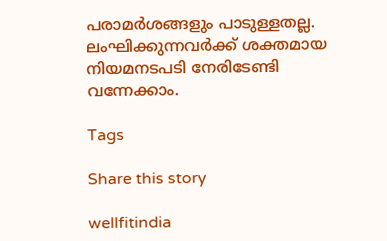പരാമർശങ്ങളും പാടുള്ളതല്ല. ലംഘിക്കുന്നവർക്ക് ശക്തമായ നിയമനടപടി നേരിടേണ്ടി വന്നേക്കാം.

Tags

Share this story

wellfitindia